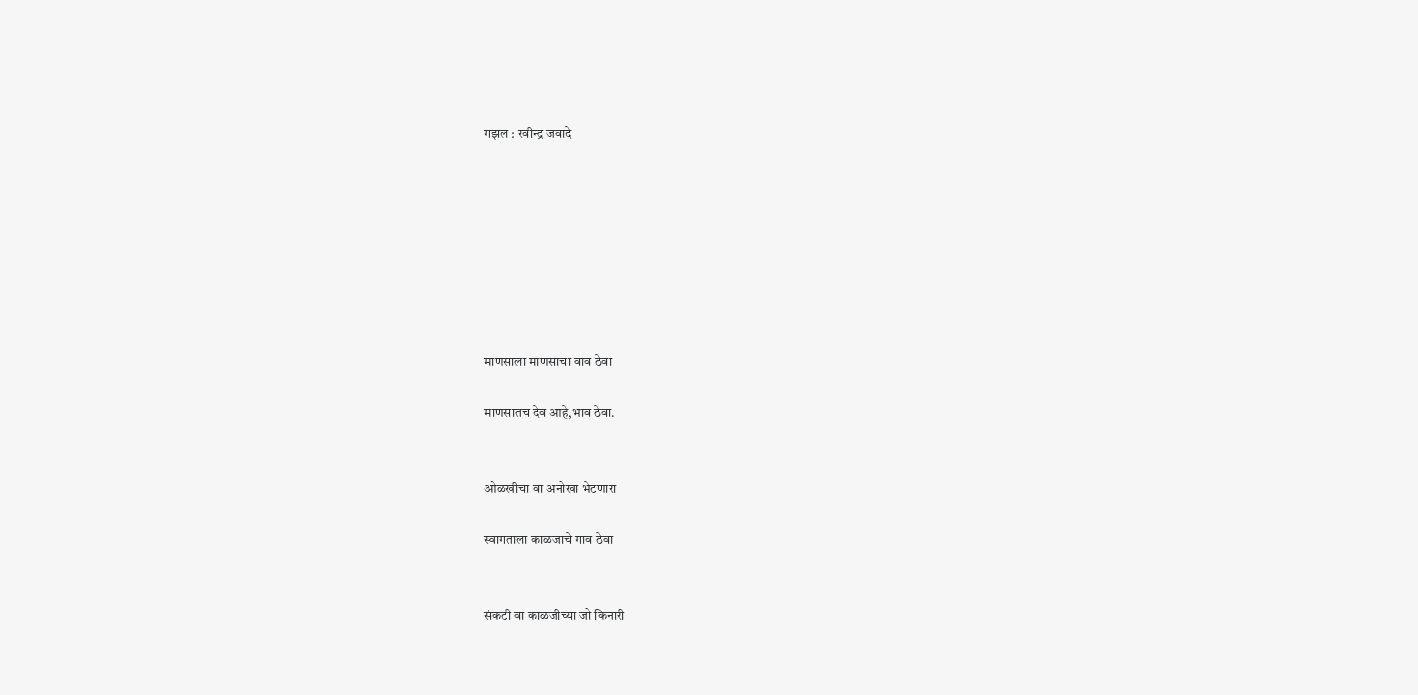गझल : रवीन्द्र जवादे








माणसाला माणसाचा वाव ठेवा

माणसातच देव आहे,भाव ठेवा.


ओळखीचा वा अनोखा भेटणारा

स्वागताला काळजाचे गाव ठेवा


संकटी वा काळजीच्या जो किनारी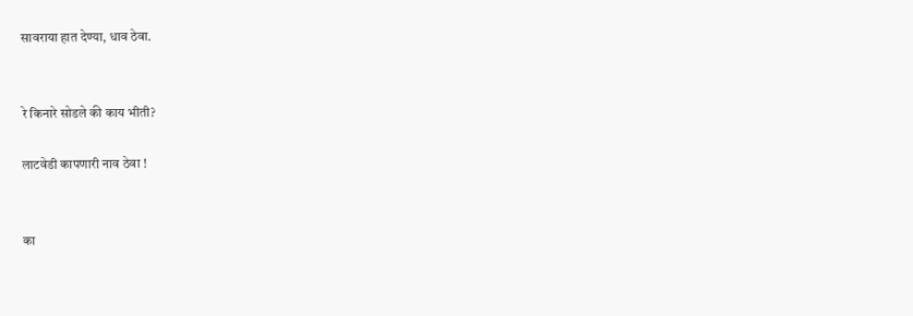सावराया हात देण्या, धाव ठेवा.


रे किनारे सोडले की काय भीती?

लाटवेडी कापणारी नाव ठेवा !


का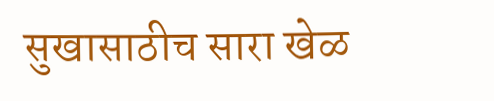सुखासाठीच सारा खेळ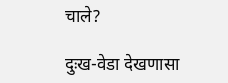चाले?

दुःख-वेडा देखणासा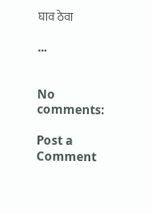घाव ठेवा

...


No comments:

Post a Comment